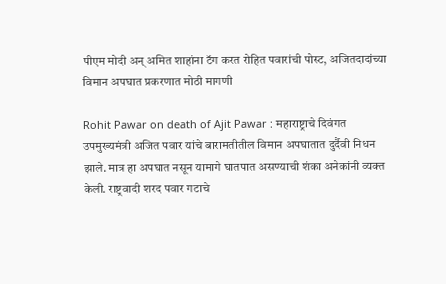पीएम मोदी अन् अमित शाहांना टॅग करत रोहित पवारांची पोस्ट, अजितदादांच्या विमान अपघात प्रकरणात मोठी मागणी

Rohit Pawar on death of Ajit Pawar : महाराष्ट्राचे दिवंगत उपमुख्यमंत्री अजित पवार यांचे बारामतीतील विमान अपघातात दुर्दैवी निधन झाले. मात्र हा अपघात नसून यामागे घातपात असण्याची शंका अनेकांनी व्यक्त केली. राष्ट्रवादी शरद पवार गटाचे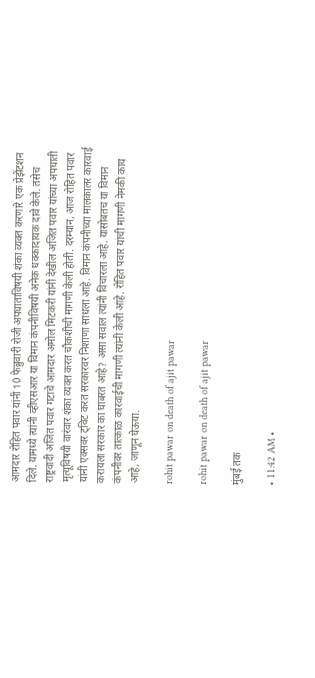आमदार रोहित पवार यांनी 10 फेब्रुवारी रोजी अपघाताविषयी शंका व्यक्त करणारे एक प्रेझेंटशन दिले. यामध्ये त्यांनी व्हीएसआर या विमान कंपनीविषयी अनेक धक्कादायक दावे केले. तसेच राष्ट्रवादी अजित पवार गटाचे आमदार अमोल मिटकरी यांनी देखील अजित पवार यांच्या अपघाती मृत्यूविषयी वारंवार शंका व्यक्त करत चौकशीची मागणी केली होती. दरम्यान, आज रोहित पवार यांनी एक्सवर ट्विट करत सरकारवर निशाणा साधला आहे. विमान कंपनीच्या मालकालर कारवाई करायला सरकार का घाबरत आहे? असा सवाल त्यांनी विचारला आहे. यासोबतच या विमान कंपनीवर तात्काळ कारवाईची मागणी त्यांनी केली आहे. रोहित पवार यांची मागणी नेमकी काय आहे, जाणून घेऊया.

rohit pawar on death of ajit pawar

rohit pawar on death of ajit pawar

मुंबई तक

• 11:42 AM •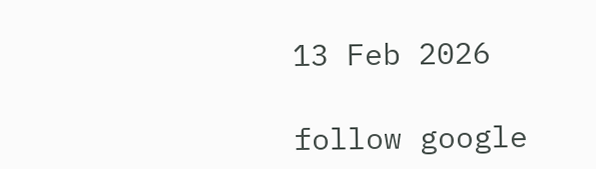13 Feb 2026

follow google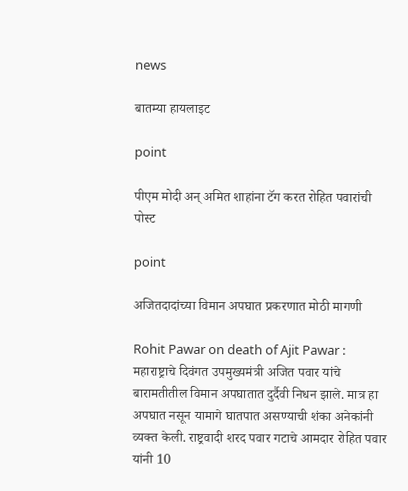news

बातम्या हायलाइट

point

पीएम मोदी अन् अमित शाहांना टॅग करत रोहित पवारांची पोस्ट

point

अजितदादांच्या विमान अपघात प्रकरणात मोठी मागणी

Rohit Pawar on death of Ajit Pawar : महाराष्ट्राचे दिवंगत उपमुख्यमंत्री अजित पवार यांचे बारामतीतील विमान अपघातात दुर्दैवी निधन झाले. मात्र हा अपघात नसून यामागे घातपात असण्याची शंका अनेकांनी व्यक्त केली. राष्ट्रवादी शरद पवार गटाचे आमदार रोहित पवार यांनी 10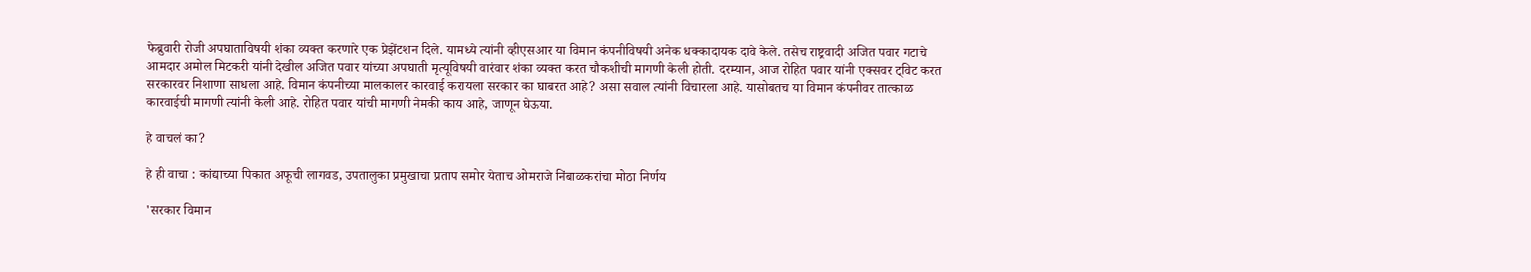फेब्रुवारी रोजी अपघाताविषयी शंका व्यक्त करणारे एक प्रेझेंटशन दिले. यामध्ये त्यांनी व्हीएसआर या विमान कंपनीविषयी अनेक धक्कादायक दावे केले. तसेच राष्ट्रवादी अजित पवार गटाचे आमदार अमोल मिटकरी यांनी देखील अजित पवार यांच्या अपघाती मृत्यूविषयी वारंवार शंका व्यक्त करत चौकशीची मागणी केली होती. दरम्यान, आज रोहित पवार यांनी एक्सवर ट्विट करत सरकारवर निशाणा साधला आहे. विमान कंपनीच्या मालकालर कारवाई करायला सरकार का घाबरत आहे? असा सवाल त्यांनी विचारला आहे. यासोबतच या विमान कंपनीवर तात्काळ कारवाईची मागणी त्यांनी केली आहे. रोहित पवार यांची मागणी नेमकी काय आहे, जाणून घेऊया.

हे वाचलं का?

हे ही वाचा : कांद्याच्या पिकात अफूची लागवड, उपतालुका प्रमुखाचा प्रताप समोर येताच ओमराजे निंबाळकरांचा मोठा निर्णय

'सरकार विमान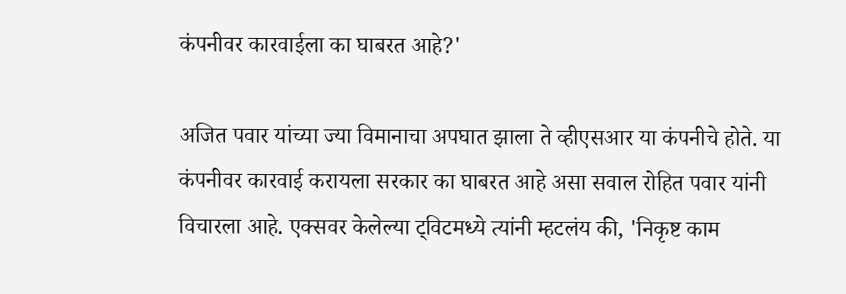कंपनीवर कारवाईला का घाबरत आहे?'

अजित पवार यांच्या ज्या विमानाचा अपघात झाला ते व्हीएसआर या कंपनीचे होते. या कंपनीवर कारवाई करायला सरकार का घाबरत आहे असा सवाल रोहित पवार यांनी विचारला आहे. एक्सवर केलेल्या ट्विटमध्ये त्यांनी म्हटलंय की, 'निकृष्ट काम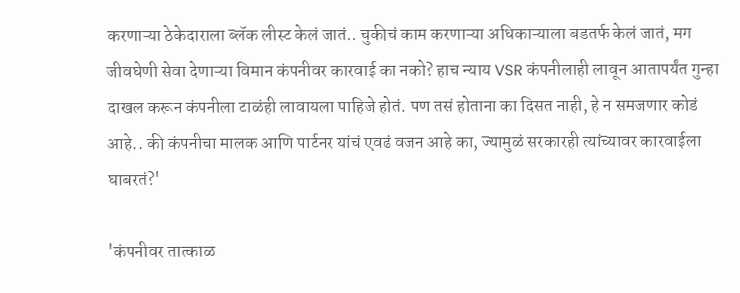करणाऱ्या ठेकेदाराला ब्लॅक लीस्ट केलं जातं.. चुकीचं काम करणाऱ्या अधिकाऱ्याला बडतर्फ केलं जातं, मग जीवघेणी सेवा देणाऱ्या विमान कंपनीवर कारवाई का नको? हाच न्याय VSR कंपनीलाही लावून आतापर्यंत गुन्हा दाखल करून कंपनीला टाळंही लावायला पाहिजे होतं. पण तसं होताना का दिसत नाही, हे न समजणार कोडं आहे.. की कंपनीचा मालक आणि पार्टनर यांचं एवढं वजन आहे का, ज्यामुळं सरकारही त्यांच्यावर कारवाईला घाबरतं?'

'कंपनीवर तात्काळ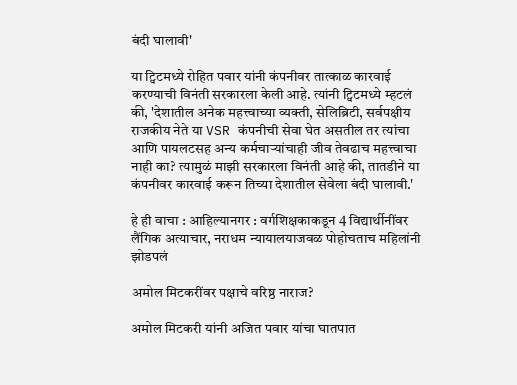बंदी घालावी'

या ट्विटमध्ये रोहित पवार यांनी कंपनीवर तात्काळ कारवाई करण्याची विनंती सरकारला केली आहे. त्यांनी ट्विटमध्ये म्हटलं की, 'देशातील अनेक महत्त्वाच्या व्यक्ती, सेलिब्रिटी, सर्वपक्षीय राजकीय नेते या VSR कंपनीची सेवा घेत असतील तर त्यांचा आणि पायलटसह अन्य कर्मचाऱ्यांचाही जीव तेवढाच महत्त्वाचा नाही का? त्यामुळं माझी सरकारला विनंती आहे की, तातडीने या कंपनीवर कारवाई करून तिच्या देशातील सेवेला बंदी घालावी.'

हे ही वाचा : आहिल्यानगर : वर्गशिक्षकाकडून 4 विद्यार्थीनींवर लैंगिक अत्याचार, नराधम न्यायालयाजवळ पोहोचताच महिलांनी झोडपलं

अमोल मिटकरींवर पक्षाचे वरिष्ठ नाराज?

अमोल मिटकरी यांनी अजित पवार यांचा घातपात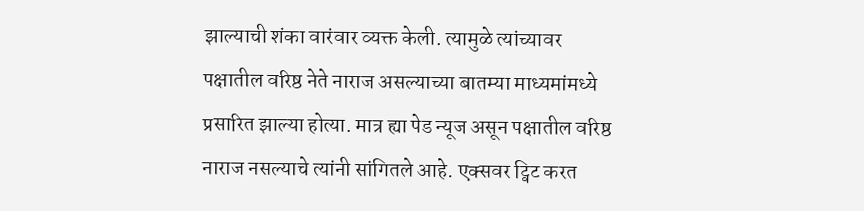झाल्याची शंका वारंवार व्यक्त केली. त्यामुळे त्यांच्यावर पक्षातील वरिष्ठ नेते नाराज असल्याच्या बातम्या माध्यमांमध्ये प्रसारित झाल्या होत्या. मात्र ह्या पेड न्यूज असून पक्षातील वरिष्ठ नाराज नसल्याचे त्यांनी सांगितले आहे. एक्सवर ट्विट करत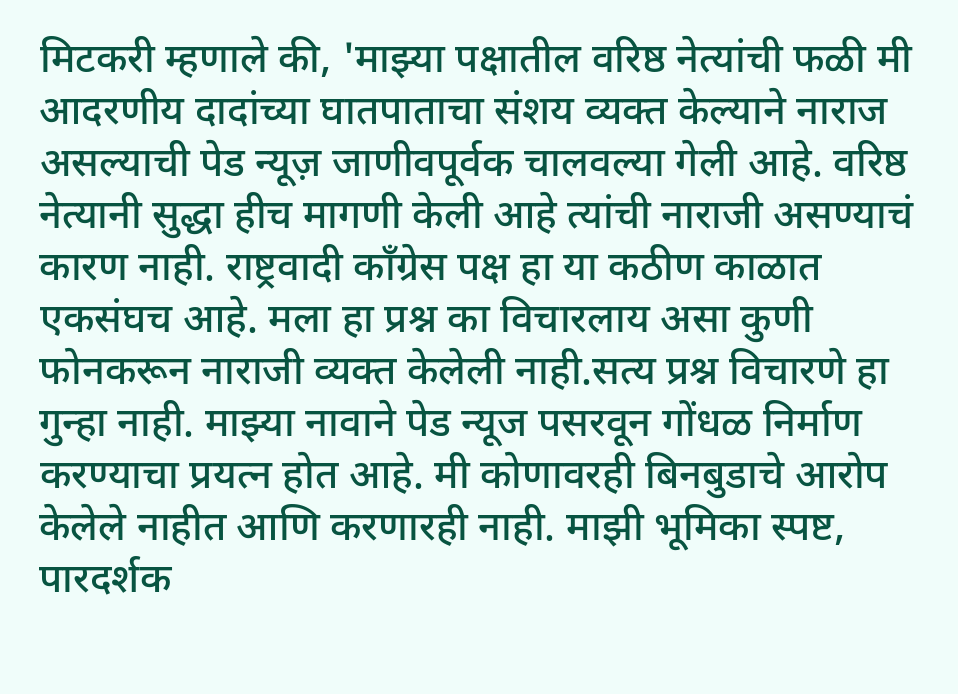मिटकरी म्हणाले की, 'माझ्या पक्षातील वरिष्ठ नेत्यांची फळी मी आदरणीय दादांच्या घातपाताचा संशय व्यक्त केल्याने नाराज असल्याची पेड न्यूज़ जाणीवपूर्वक चालवल्या गेली आहे. वरिष्ठ नेत्यानी सुद्धा हीच मागणी केली आहे त्यांची नाराजी असण्याचं कारण नाही. राष्ट्रवादी काँग्रेस पक्ष हा या कठीण काळात एकसंघच आहे. मला हा प्रश्न का विचारलाय असा कुणी फोनकरून नाराजी व्यक्त केलेली नाही.सत्य प्रश्न विचारणे हा गुन्हा नाही. माझ्या नावाने पेड न्यूज पसरवून गोंधळ निर्माण करण्याचा प्रयत्न होत आहे. मी कोणावरही बिनबुडाचे आरोप केलेले नाहीत आणि करणारही नाही. माझी भूमिका स्पष्ट, पारदर्शक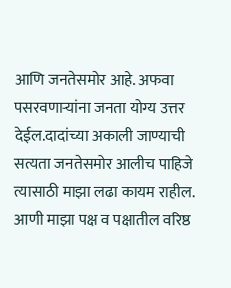आणि जनतेसमोर आहे. अफवा पसरवणाऱ्यांना जनता योग्य उत्तर देईल.दादांच्या अकाली जाण्याची सत्यता जनतेसमोर आलीच पाहिजे त्यासाठी माझा लढा कायम राहील. आणी माझा पक्ष व पक्षातील वरिष्ठ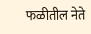फळीतील नेते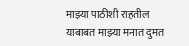माझ्या पाठीशी राहतील याबाबत माझ्या मनात दुमत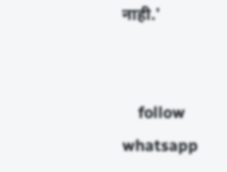नाही.'


    follow whatsapp